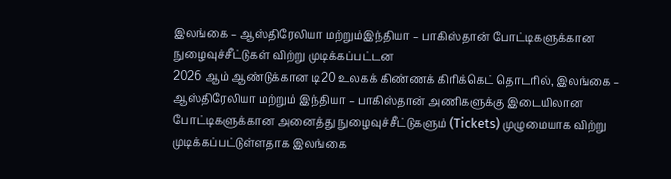இலங்கை – ஆஸ்திரேலியா மற்றும்இந்தியா – பாகிஸ்தான் போட்டிகளுக்கான நுழைவுச்சீட்டுகள் விற்று முடிக்கப்பட்டன
2026 ஆம் ஆண்டுக்கான டி20 உலகக் கிண்ணக் கிரிக்கெட் தொடரில், இலங்கை – ஆஸ்திரேலியா மற்றும் இந்தியா – பாகிஸ்தான் அணிகளுக்கு இடையிலான போட்டிகளுக்கான அனைத்து நுழைவுச்சீட்டுகளும் (Tickets) முழுமையாக விற்று முடிக்கப்பட்டுள்ளதாக இலங்கை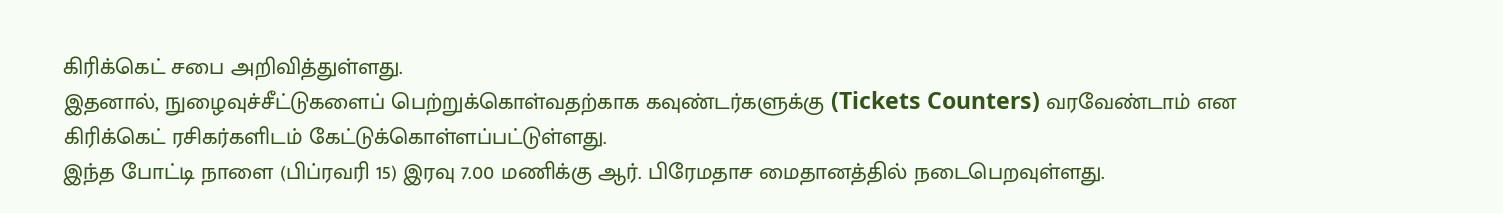கிரிக்கெட் சபை அறிவித்துள்ளது.
இதனால், நுழைவுச்சீட்டுகளைப் பெற்றுக்கொள்வதற்காக கவுண்டர்களுக்கு (Tickets Counters) வரவேண்டாம் என கிரிக்கெட் ரசிகர்களிடம் கேட்டுக்கொள்ளப்பட்டுள்ளது.
இந்த போட்டி நாளை (பிப்ரவரி 15) இரவு 7.00 மணிக்கு ஆர். பிரேமதாச மைதானத்தில் நடைபெறவுள்ளது.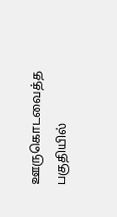ஊருகொடவைத்த பகுதியில்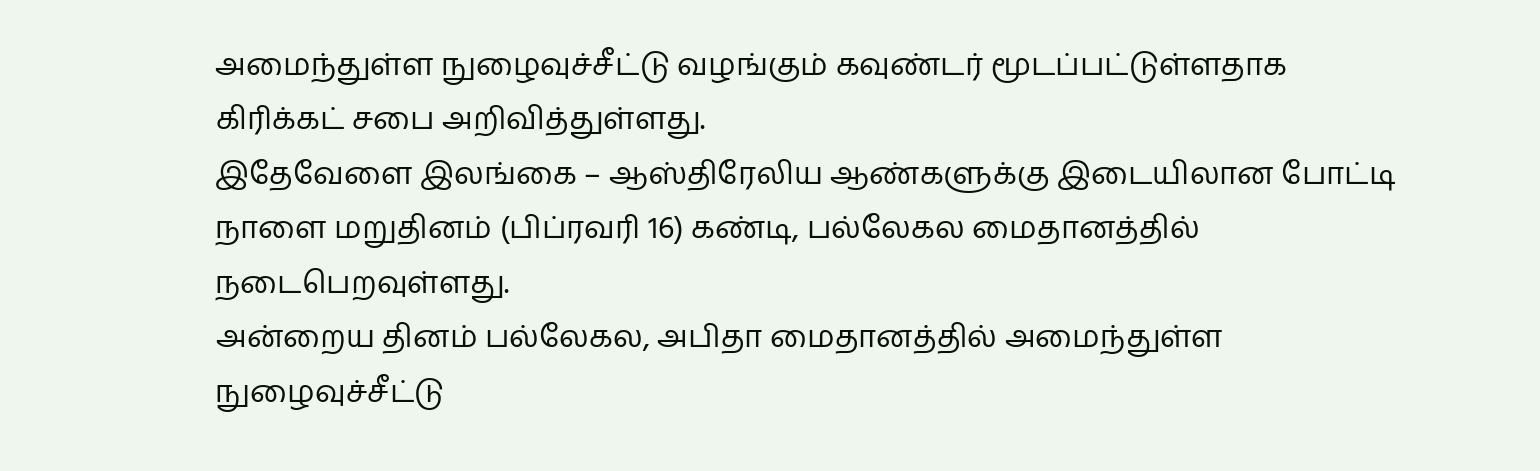அமைந்துள்ள நுழைவுச்சீட்டு வழங்கும் கவுண்டர் மூடப்பட்டுள்ளதாக கிரிக்கட் சபை அறிவித்துள்ளது.
இதேவேளை இலங்கை – ஆஸ்திரேலிய ஆண்களுக்கு இடையிலான போட்டி நாளை மறுதினம் (பிப்ரவரி 16) கண்டி, பல்லேகல மைதானத்தில் நடைபெறவுள்ளது.
அன்றைய தினம் பல்லேகல, அபிதா மைதானத்தில் அமைந்துள்ள நுழைவுச்சீட்டு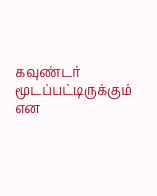கவுண்டர் மூடப்பட்டிருக்கும் என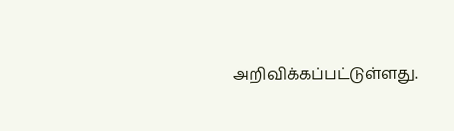அறிவிக்கப்பட்டுள்ளது.